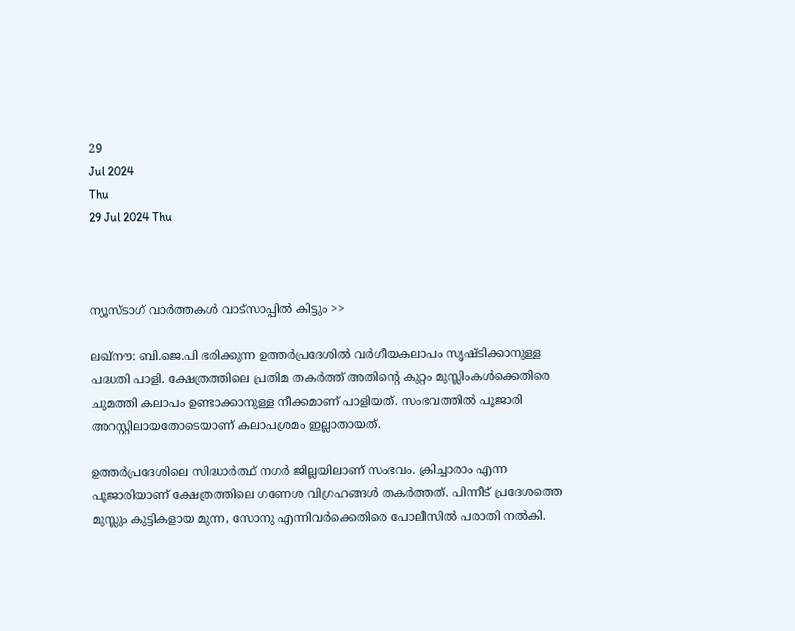29
Jul 2024
Thu
29 Jul 2024 Thu



ന്യൂസ്ടാഗ് വാര്‍ത്തകള്‍ വാട്‌സാപ്പില്‍ കിട്ടും >>

ലഖ്‌നൗ: ബി.ജെ.പി ഭരിക്കുന്ന ഉത്തര്‍പ്രദേശില്‍ വര്‍ഗീയകലാപം സൃഷ്ടിക്കാനുള്ള പദ്ധതി പാളി. ക്ഷേത്രത്തിലെ പ്രതിമ തകര്‍ത്ത് അതിന്റെ കുറ്റം മുസ്ലിംകള്‍ക്കെതിരെ ചുമത്തി കലാപം ഉണ്ടാക്കാനുള്ള നീക്കമാണ് പാളിയത്. സംഭവത്തില്‍ പൂജാരി അറസ്റ്റിലായതോടെയാണ് കലാപശ്രമം ഇല്ലാതായത്.

ഉത്തര്‍പ്രദേശിലെ സിദ്ധാര്‍ത്ഥ് നഗര്‍ ജില്ലയിലാണ് സംഭവം. ക്രിച്ചാരാം എന്ന പൂജാരിയാണ് ക്ഷേത്രത്തിലെ ഗണേശ വിഗ്രഹങ്ങള്‍ തകര്‍ത്തത്. പിന്നീട് പ്രദേശത്തെ മുസ്ലും കുട്ടികളായ മുന്ന, സോനു എന്നിവര്‍ക്കെതിരെ പോലീസില്‍ പരാതി നല്‍കി.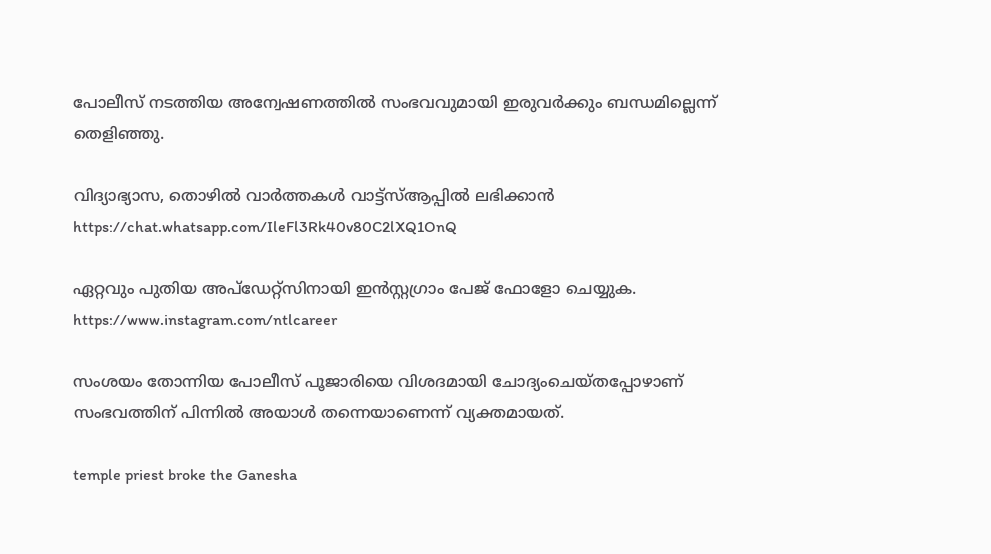പോലീസ് നടത്തിയ അന്വേഷണത്തില്‍ സംഭവവുമായി ഇരുവര്‍ക്കും ബന്ധമില്ലെന്ന് തെളിഞ്ഞു.

വിദ്യാഭ്യാസ, തൊഴില്‍ വാർത്തകൾ വാട്ട്സ്ആപ്പിൽ ലഭിക്കാൻ
https://chat.whatsapp.com/IleFl3Rk40v80C2lXQ1OnQ

ഏറ്റവും പുതിയ അപ്‌ഡേറ്റ്‌സിനായി ഇന്‍സ്റ്റഗ്രാം പേജ് ഫോളോ ചെയ്യുക.
https://www.instagram.com/ntlcareer

സംശയം തോന്നിയ പോലീസ് പൂജാരിയെ വിശദമായി ചോദ്യംചെയ്തപ്പോഴാണ് സംഭവത്തിന് പിന്നില്‍ അയാള്‍ തന്നെയാണെന്ന് വ്യക്തമായത്.

temple priest broke the Ganesha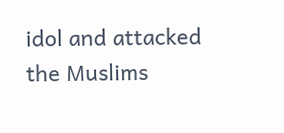idol and attacked the Muslims